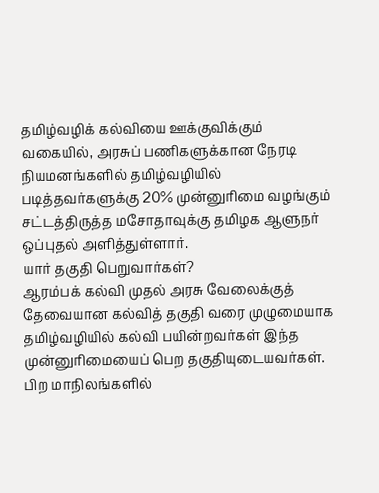தமிழ்வழிக் கல்வியை ஊக்குவிக்கும் வகையில், அரசுப் பணிகளுக்கான நேரடி நியமனங்களில் தமிழ்வழியில் படித்தவர்களுக்கு 20% முன்னுரிமை வழங்கும் சட்டத்திருத்த மசோதாவுக்கு தமிழக ஆளுநர் ஒப்புதல் அளித்துள்ளார்.
யார் தகுதி பெறுவார்கள்?
ஆரம்பக் கல்வி முதல் அரசு வேலைக்குத் தேவையான கல்வித் தகுதி வரை முழுமையாக தமிழ்வழியில் கல்வி பயின்றவர்கள் இந்த முன்னுரிமையைப் பெற தகுதியுடையவர்கள். பிற மாநிலங்களில்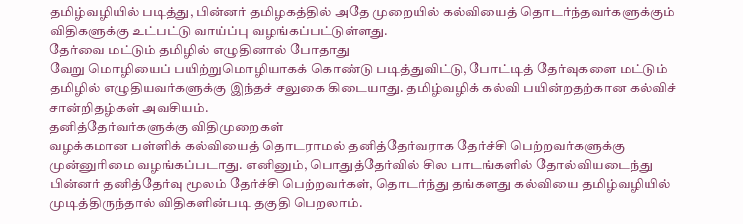தமிழ்வழியில் படித்து, பின்னர் தமிழகத்தில் அதே முறையில் கல்வியைத் தொடர்ந்தவர்களுக்கும் விதிகளுக்கு உட்பட்டு வாய்ப்பு வழங்கப்பட்டுள்ளது.
தேர்வை மட்டும் தமிழில் எழுதினால் போதாது
வேறு மொழியைப் பயிற்றுமொழியாகக் கொண்டு படித்துவிட்டு, போட்டித் தேர்வுகளை மட்டும் தமிழில் எழுதியவர்களுக்கு இந்தச் சலுகை கிடையாது. தமிழ்வழிக் கல்வி பயின்றதற்கான கல்விச் சான்றிதழ்கள் அவசியம்.
தனித்தேர்வர்களுக்கு விதிமுறைகள்
வழக்கமான பள்ளிக் கல்வியைத் தொடராமல் தனித்தேர்வராக தேர்ச்சி பெற்றவர்களுக்கு முன்னுரிமை வழங்கப்படாது. எனினும், பொதுத்தேர்வில் சில பாடங்களில் தோல்வியடைந்து பின்னர் தனித்தேர்வு மூலம் தேர்ச்சி பெற்றவர்கள், தொடர்ந்து தங்களது கல்வியை தமிழ்வழியில் முடித்திருந்தால் விதிகளின்படி தகுதி பெறலாம்.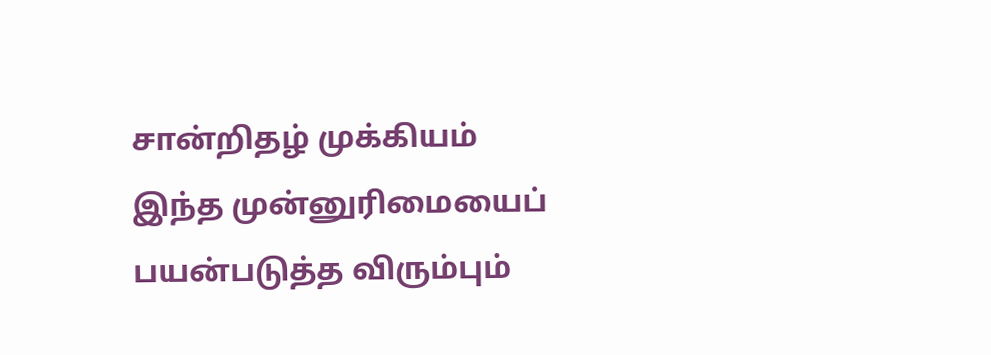சான்றிதழ் முக்கியம்
இந்த முன்னுரிமையைப் பயன்படுத்த விரும்பும்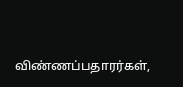விண்ணப்பதாரர்கள்,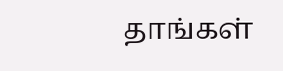தாங்கள்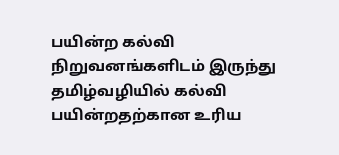பயின்ற கல்வி நிறுவனங்களிடம் இருந்து தமிழ்வழியில் கல்வி பயின்றதற்கான உரிய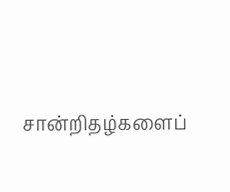சான்றிதழ்களைப்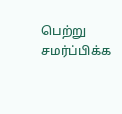பெற்று சமர்ப்பிக்க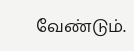வேண்டும்.